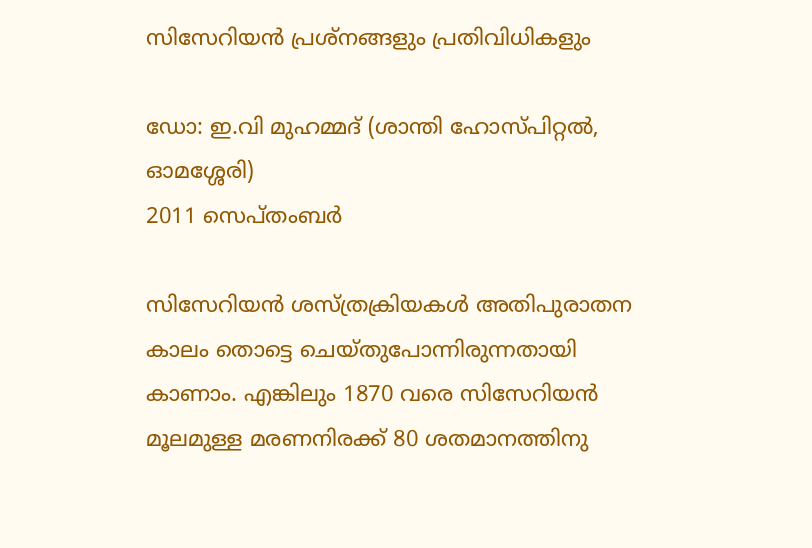സിസേറിയന്‍ പ്രശ്‌നങ്ങളും പ്രതിവിധികളും

ഡോ: ഇ.വി മുഹമ്മദ്‌ (ശാന്തി ഹോസ്‌പിറ്റൽ, ഓമശ്ശേരി)
2011 സെപ്തംബര്‍

സിസേറിയന്‍ ശസ്‌ത്രക്രിയകള്‍ അതിപുരാതന കാലം തൊട്ടെ ചെയ്‌തുപോന്നിരുന്നതായി കാണാം. എങ്കിലും 1870 വരെ സിസേറിയന്‍ മൂലമുള്ള മരണനിരക്ക്‌ 80 ശതമാനത്തിനു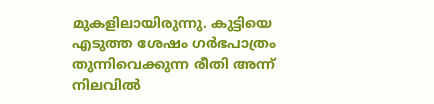മുകളിലായിരുന്നു. കുട്ടിയെ എടുത്ത ശേഷം ഗര്‍ഭപാത്രം തുന്നിവെക്കുന്ന രീതി അന്ന്‌ നിലവില്‍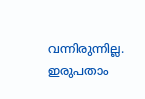വന്നിരുന്നില്ല. ഇരുപതാം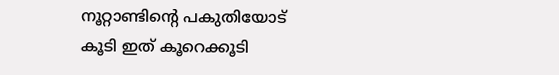നൂറ്റാണ്ടിന്റെ പകുതിയോട്‌ കൂടി ഇത്‌ കൂറെക്കൂടി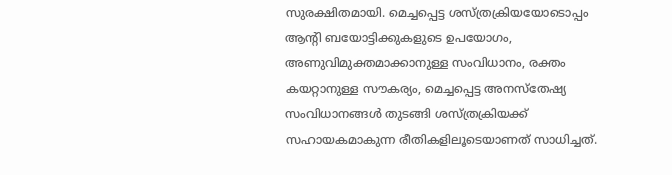സുരക്ഷിതമായി. മെച്ചപ്പെട്ട ശസ്‌ത്രക്രിയയോടൊപ്പം ആന്റി ബയോട്ടിക്കുകളുടെ ഉപയോഗം, അണുവിമുക്തമാക്കാനുള്ള സംവിധാനം, രക്തം കയറ്റാനുള്ള സൗകര്യം, മെച്ചപ്പെട്ട അനസ്‌തേഷ്യ സംവിധാനങ്ങള്‍ തുടങ്ങി ശസ്‌ത്രക്രിയക്ക്‌ സഹായകമാകുന്ന രീതികളിലൂടെയാണത്‌ സാധിച്ചത്‌.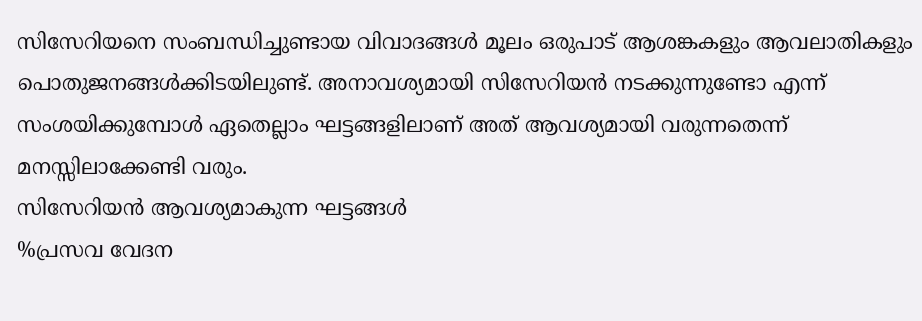സിസേറിയനെ സംബന്ധിച്ചുണ്ടായ വിവാദങ്ങള്‍ മൂലം ഒരുപാട്‌ ആശങ്കകളും ആവലാതികളും പൊതുജനങ്ങള്‍ക്കിടയിലുണ്ട്‌. അനാവശ്യമായി സിസേറിയന്‍ നടക്കുന്നുണ്ടോ എന്ന്‌ സംശയിക്കുമ്പോള്‍ ഏതെല്ലാം ഘട്ടങ്ങളിലാണ്‌ അത്‌ ആവശ്യമായി വരുന്നതെന്ന്‌ മനസ്സിലാക്കേണ്ടി വരും.
സിസേറിയന്‍ ആവശ്യമാകുന്ന ഘട്ടങ്ങള്‍
%പ്രസവ വേദന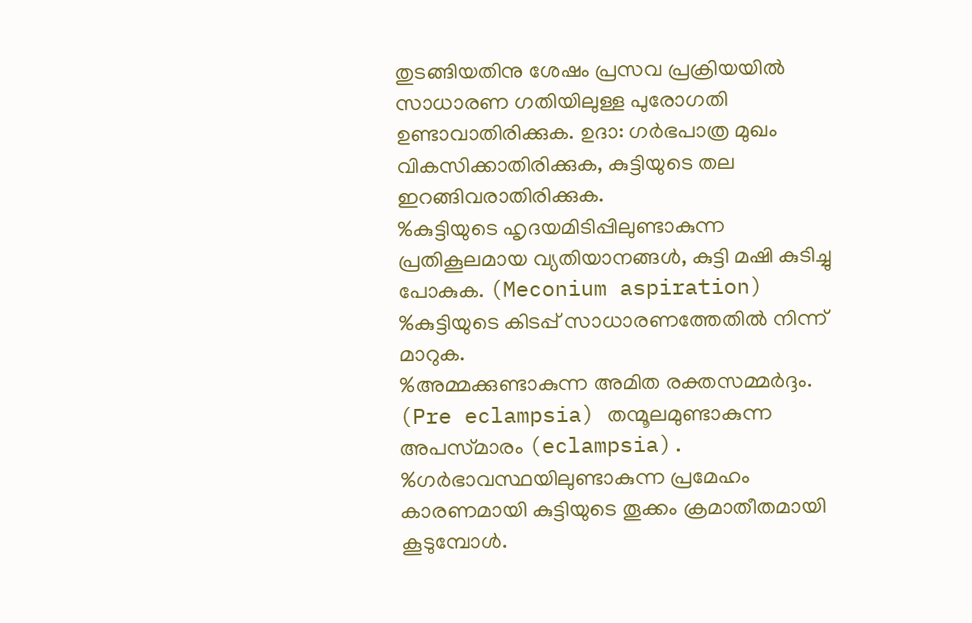തുടങ്ങിയതിനു ശേഷം പ്രസവ പ്രക്രിയയില്‍ സാധാരണ ഗതിയിലുള്ള പുരോഗതി ഉണ്ടാവാതിരിക്കുക. ഉദാ: ഗര്‍ഭപാത്ര മുഖം വികസിക്കാതിരിക്കുക, കുട്ടിയുടെ തല ഇറങ്ങിവരാതിരിക്കുക.
%കുട്ടിയുടെ ഹൃദയമിടിപ്പിലുണ്ടാകുന്ന പ്രതികൂലമായ വ്യതിയാനങ്ങള്‍, കുട്ടി മഷി കുടിച്ചു പോകുക. (Meconium aspiration)
%കുട്ടിയുടെ കിടപ്പ്‌ സാധാരണത്തേതില്‍ നിന്ന്‌ മാറുക.
%അമ്മക്കുണ്ടാകുന്ന അമിത രക്തസമ്മര്‍ദ്ദം. (Pre eclampsia) തന്മൂലമുണ്ടാകുന്ന അപസ്‌മാരം (eclampsia).
%ഗര്‍ഭാവസ്ഥയിലുണ്ടാകുന്ന പ്രമേഹം കാരണമായി കുട്ടിയുടെ തൂക്കം ക്രമാതീതമായി കൂടുമ്പോള്‍.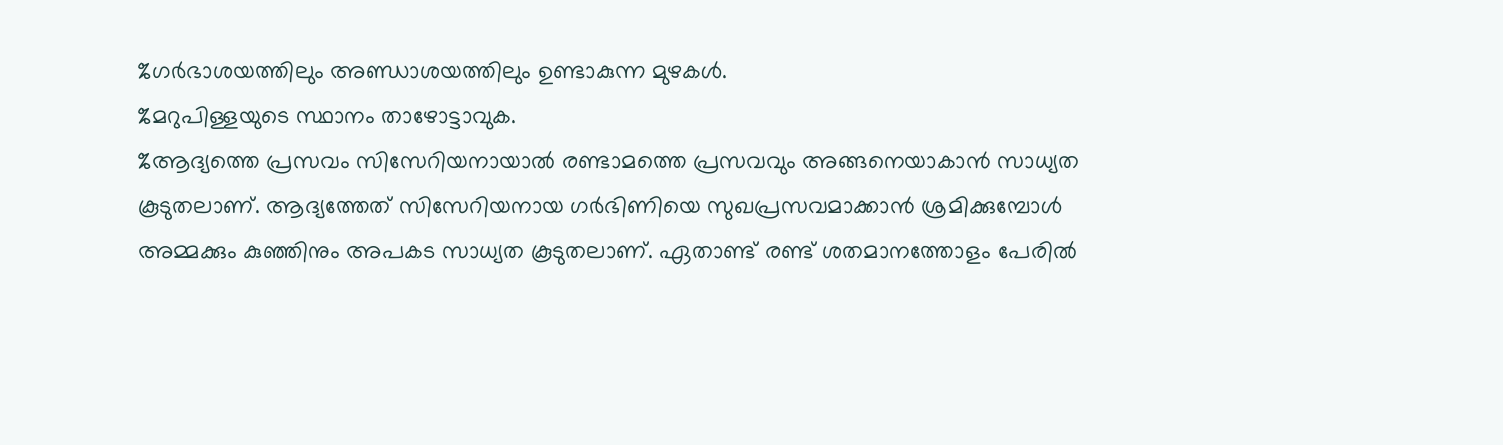%ഗര്‍ഭാശയത്തിലും അണ്ഡാശയത്തിലും ഉണ്ടാകുന്ന മുഴകള്‍.
%മറുപിള്ളയുടെ സ്ഥാനം താഴോട്ടാവുക.
%ആദ്യത്തെ പ്രസവം സിസേറിയനായാല്‍ രണ്ടാമത്തെ പ്രസവവും അങ്ങനെയാകാന്‍ സാധ്യത കൂടുതലാണ്‌. ആദ്യത്തേത്‌ സിസേറിയനായ ഗര്‍ഭിണിയെ സുഖപ്രസവമാക്കാന്‍ ശ്രമിക്കുമ്പോള്‍ അമ്മക്കും കുഞ്ഞിനും അപകട സാധ്യത കൂടുതലാണ്‌. ഏതാണ്ട്‌ രണ്ട്‌ ശതമാനത്തോളം പേരില്‍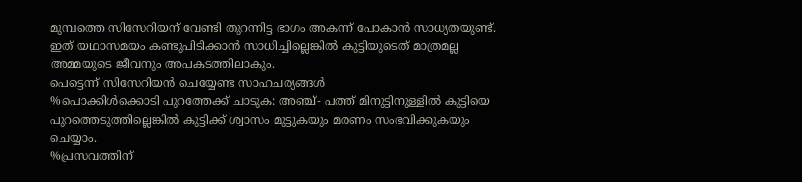മുമ്പത്തെ സിസേറിയന്‌ വേണ്ടി തുറന്നിട്ട ഭാഗം അകന്ന്‌ പോകാന്‍ സാധ്യതയുണ്ട്‌. ഇത്‌ യഥാസമയം കണ്ടുപിടിക്കാന്‍ സാധിച്ചില്ലെങ്കില്‍ കുട്ടിയുടെത്‌ മാത്രമല്ല അമ്മയുടെ ജീവനും അപകടത്തിലാകും.
പെട്ടെന്ന്‌ സിസേറിയന്‍ ചെയ്യേണ്ട സാഹചര്യങ്ങള്‍
%പൊക്കിള്‍ക്കൊടി പുറത്തേക്ക്‌ ചാടുക: അഞ്ച്‌- പത്ത്‌ മിനുട്ടിനുള്ളില്‍ കുട്ടിയെ പുറത്തെടുത്തില്ലെങ്കില്‍ കുട്ടിക്ക്‌ ശ്വാസം മുട്ടുകയും മരണം സംഭവിക്കുകയും ചെയ്യാം.
%പ്രസവത്തിന്‌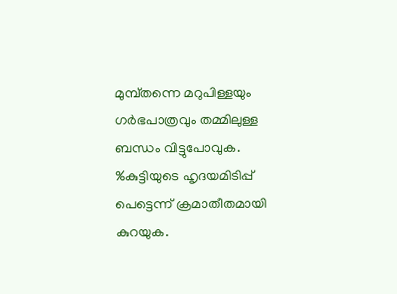മുമ്പ്‌തന്നെ മറുപിള്ളയും ഗര്‍ഭപാത്രവും തമ്മിലുള്ള ബന്ധം വിട്ടുപോവുക.
%കുട്ടിയുടെ ഹൃദയമിടിപ്പ്‌ പെട്ടെന്ന്‌ ക്രമാതീതമായി കുറയുക.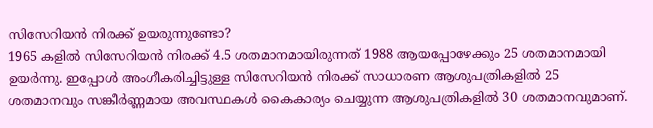സിസേറിയന്‍ നിരക്ക്‌ ഉയരുന്നുണ്ടോ?
1965 കളില്‍ സിസേറിയന്‍ നിരക്ക്‌ 4.5 ശതമാനമായിരുന്നത്‌ 1988 ആയപ്പോഴേക്കും 25 ശതമാനമായി ഉയര്‍ന്നു. ഇപ്പോള്‍ അംഗീകരിച്ചിട്ടുള്ള സിസേറിയന്‍ നിരക്ക്‌ സാധാരണ ആശുപത്രികളില്‍ 25 ശതമാനവും സങ്കീര്‍ണ്ണമായ അവസ്ഥകള്‍ കൈകാര്യം ചെയ്യുന്ന ആശുപത്രികളില്‍ 30 ശതമാനവുമാണ്‌.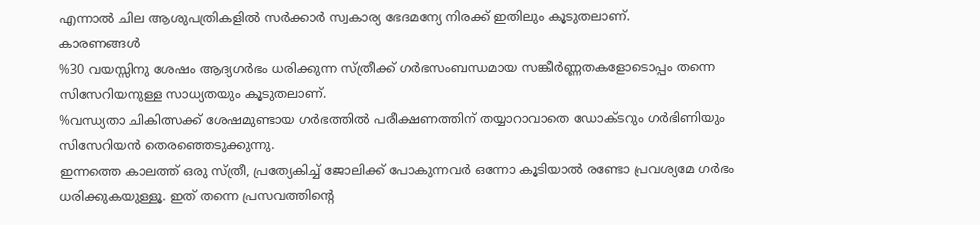എന്നാല്‍ ചില ആശുപത്രികളില്‍ സര്‍ക്കാര്‍ സ്വകാര്യ ഭേദമന്യേ നിരക്ക്‌ ഇതിലും കൂടുതലാണ്‌.
കാരണങ്ങള്‍
%30 വയസ്സിനു ശേഷം ആദ്യഗര്‍ഭം ധരിക്കുന്ന സ്‌ത്രീക്ക്‌ ഗര്‍ഭസംബന്ധമായ സങ്കീര്‍ണ്ണതകളോടൊപ്പം തന്നെ സിസേറിയനുള്ള സാധ്യതയും കൂടുതലാണ്‌.
%വന്ധ്യതാ ചികിത്സക്ക്‌ ശേഷമുണ്ടായ ഗര്‍ഭത്തില്‍ പരീക്ഷണത്തിന്‌ തയ്യാറാവാതെ ഡോക്ടറും ഗര്‍ഭിണിയും സിസേറിയന്‍ തെരഞ്ഞെടുക്കുന്നു.
ഇന്നത്തെ കാലത്ത്‌ ഒരു സ്‌ത്രീ, പ്രത്യേകിച്ച്‌ ജോലിക്ക്‌ പോകുന്നവര്‍ ഒന്നോ കൂടിയാല്‍ രണ്ടോ പ്രവശ്യമേ ഗര്‍ഭം ധരിക്കുകയുള്ളൂ. ഇത്‌ തന്നെ പ്രസവത്തിന്റെ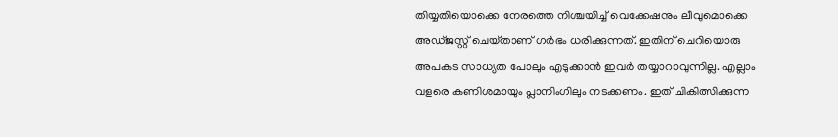തിയ്യതിയൊക്കെ നേരത്തെ നിശ്ചയിച്ച്‌ വെക്കേഷനും ലീവുമൊക്കെ അഡ്‌ജസ്റ്റ്‌ ചെയ്‌താണ്‌ ഗര്‍ഭം ധരിക്കുന്നത്‌. ഇതിന്‌ ചെറിയൊരു അപകട സാധ്യത പോലും എടുക്കാന്‍ ഇവര്‍ തയ്യാറാവുന്നില്ല. എല്ലാം വളരെ കണിശമായും പ്ലാനിംഗിലും നടക്കണം. ഇത്‌ ചികിത്സിക്കുന്ന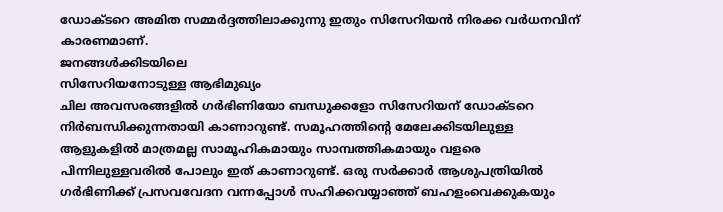ഡോക്ടറെ അമിത സമ്മര്‍ദ്ദത്തിലാക്കുന്നു ഇതും സിസേറിയന്‍ നിരക്ക വര്‍ധനവിന്‌ കാരണമാണ്‌.
ജനങ്ങള്‍ക്കിടയിലെ
സിസേറിയനോടുള്ള ആഭിമുഖ്യം
ചില അവസരങ്ങളില്‍ ഗര്‍ഭിണിയോ ബന്ധുക്കളോ സിസേറിയന്‌ ഡോക്ടറെ നിര്‍ബന്ധിക്കുന്നതായി കാണാറുണ്ട്‌. സമൂഹത്തിന്റെ മേലേക്കിടയിലുള്ള ആളുകളില്‍ മാത്രമല്ല സാമൂഹികമായും സാമ്പത്തികമായും വളരെ പിന്നിലുള്ളവരില്‍ പോലും ഇത്‌ കാണാറുണ്ട്‌. ഒരു സര്‍ക്കാര്‍ ആശുപത്രിയില്‍ ഗര്‍ഭിണിക്ക്‌ പ്രസവവേദന വന്നപ്പോള്‍ സഹിക്കവയ്യാഞ്ഞ്‌ ബഹളംവെക്കുകയും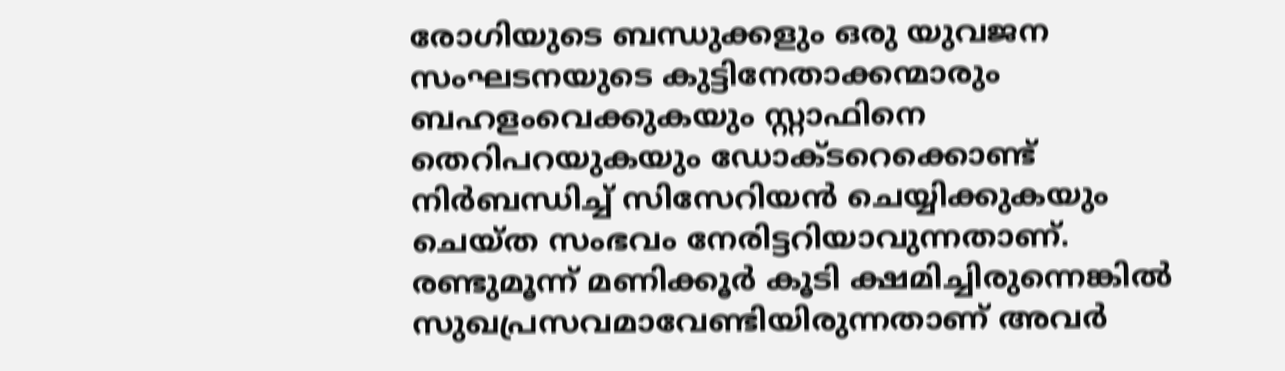രോഗിയുടെ ബന്ധുക്കളും ഒരു യുവജന സംഘടനയുടെ കുട്ടിനേതാക്കന്മാരും ബഹളംവെക്കുകയും സ്റ്റാഫിനെ തെറിപറയുകയും ഡോക്ടറെക്കൊണ്ട്‌ നിര്‍ബന്ധിച്ച്‌ സിസേറിയന്‍ ചെയ്യിക്കുകയും ചെയ്‌ത സംഭവം നേരിട്ടറിയാവുന്നതാണ്‌. രണ്ടുമൂന്ന്‌ മണിക്കൂര്‍ കൂടി ക്ഷമിച്ചിരുന്നെങ്കില്‍ സുഖപ്രസവമാവേണ്ടിയിരുന്നതാണ്‌ അവര്‍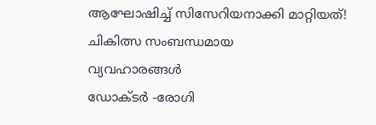ആഘോഷിച്ച്‌ സിസേറിയനാക്കി മാറ്റിയത്‌!
ചികിത്സ സംബന്ധമായ
വ്യവഹാരങ്ങള്‍
ഡോക്ടര്‍ -രോഗി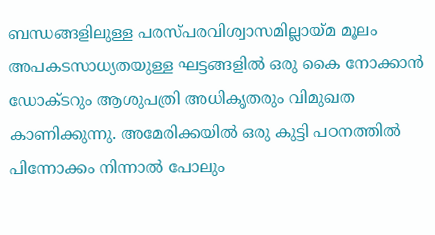ബന്ധങ്ങളിലുള്ള പരസ്‌പരവിശ്വാസമില്ലായ്‌മ മൂലം അപകടസാധ്യതയുള്ള ഘട്ടങ്ങളില്‍ ഒരു കൈ നോക്കാന്‍ ഡോക്ടറും ആശുപത്രി അധികൃതരും വിമുഖത കാണിക്കുന്നു. അമേരിക്കയില്‍ ഒരു കുട്ടി പഠനത്തില്‍ പിന്നോക്കം നിന്നാല്‍ പോലും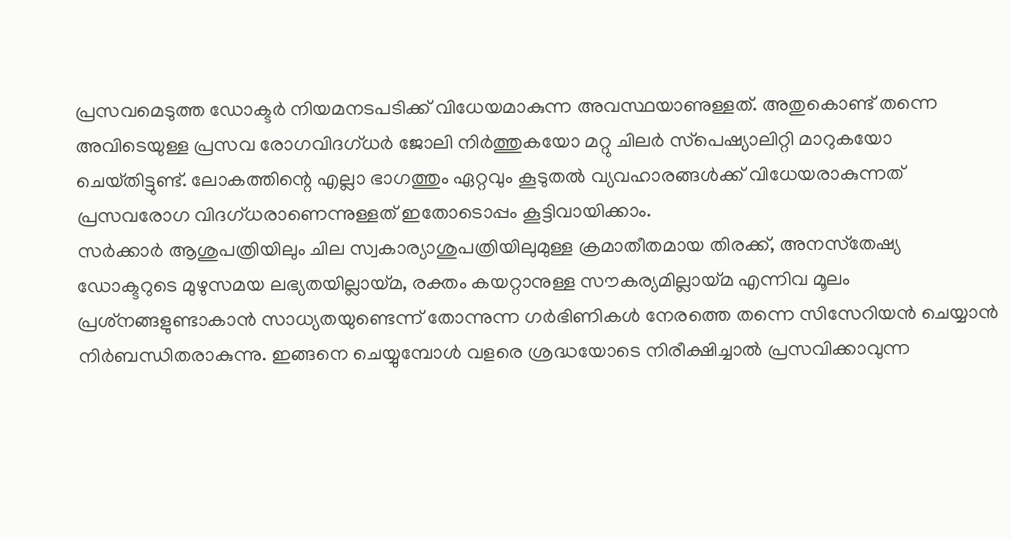പ്രസവമെടുത്ത ഡോക്ടര്‍ നിയമനടപടിക്ക്‌ വിധേയമാകുന്ന അവസ്ഥയാണുള്ളത്‌. അതുകൊണ്ട്‌ തന്നെ അവിടെയുള്ള പ്രസവ രോഗവിദഗ്‌ധര്‍ ജോലി നിര്‍ത്തുകയോ മറ്റു ചിലര്‍ സ്‌പെഷ്യാലിറ്റി മാറുകയോ ചെയ്‌തിട്ടുണ്ട്‌. ലോകത്തിന്റെ എല്ലാ ഭാഗത്തും ഏറ്റവും കൂടുതല്‍ വ്യവഹാരങ്ങള്‍ക്ക്‌ വിധേയരാകുന്നത്‌ പ്രസവരോഗ വിദഗ്‌ധരാണെന്നുള്ളത്‌ ഇതോടൊപ്പം കൂട്ടിവായിക്കാം.
സര്‍ക്കാര്‍ ആശുപത്രിയിലും ചില സ്വകാര്യാശുപത്രിയിലുമുള്ള ക്രമാതീതമായ തിരക്ക്‌, അനസ്‌തേഷ്യ ഡോക്ടറുടെ മുഴുസമയ ലഭ്യതയില്ലായ്‌മ, രക്തം കയറ്റാനുള്ള സൗകര്യമില്ലായ്‌മ എന്നിവ മൂലം പ്രശ്‌നങ്ങളുണ്ടാകാന്‍ സാധ്യതയുണ്ടെന്ന്‌ തോന്നുന്ന ഗര്‍ഭിണികള്‍ നേരത്തെ തന്നെ സിസേറിയന്‍ ചെയ്യാന്‍ നിര്‍ബന്ധിതരാകുന്നു. ഇങ്ങനെ ചെയ്യുമ്പോള്‍ വളരെ ശ്രദ്ധയോടെ നിരീക്ഷിച്ചാല്‍ പ്രസവിക്കാവുന്ന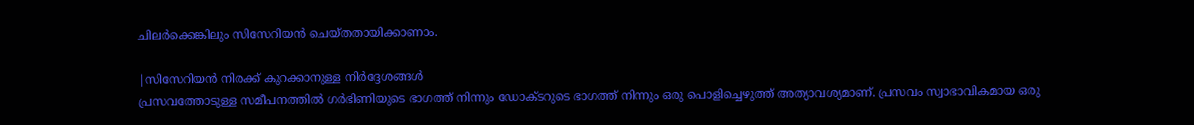ചിലര്‍ക്കെങ്കിലും സിസേറിയന്‍ ചെയ്‌തതായിക്കാണാം.

|സിസേറിയന്‍ നിരക്ക്‌ കുറക്കാനുള്ള നിര്‍ദ്ദേശങ്ങള്‍
പ്രസവത്തോടുള്ള സമീപനത്തില്‍ ഗര്‍ഭിണിയുടെ ഭാഗത്ത്‌ നിന്നും ഡോക്ടറുടെ ഭാഗത്ത്‌ നിന്നും ഒരു പൊളിച്ചെഴുത്ത്‌ അത്യാവശ്യമാണ്‌. പ്രസവം സ്വാഭാവികമായ ഒരു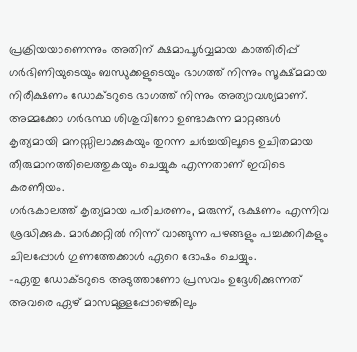പ്രക്രിയയാണെന്നും അതിന്‌ ക്ഷമാപൂര്‍വ്വമായ കാത്തിരിപ്പ്‌ ഗര്‍ഭിണിയുടെയും ബന്ധുക്കളുടെയും ഭാഗത്ത്‌ നിന്നും സൂക്ഷ്‌മമായ നിരീക്ഷണം ഡോക്ടറുടെ ഭാഗത്ത്‌ നിന്നും അത്യാവശ്യമാണ്‌. അമ്മക്കോ ഗര്‍ഭസ്ഥ ശിശുവിനോ ഉണ്ടാകുന്ന മാറ്റങ്ങള്‍ കൃത്യമായി മനസ്സിലാക്കുകയും തുറന്ന ചര്‍ച്ചയിലൂടെ ഉചിതമായ തീരുമാനത്തിലെത്തുകയും ചെയ്യുക എന്നതാണ്‌ ഇവിടെ കരണീയം.
ഗര്‍ഭകാലത്ത്‌ കൃത്യമായ പരിചരണം, മരുന്ന്‌, ഭക്ഷണം എന്നിവ ശ്രദ്ധിക്കുക. മാര്‍ക്കറ്റില്‍ നിന്ന്‌ വാങ്ങുന്ന പഴങ്ങളും പച്ചക്കറികളും ചിലപ്പോള്‍ ഗുണത്തേക്കാള്‍ ഏറെ ദോഷം ചെയ്യും.
-ഏതു ഡോക്ടറുടെ അടുത്താണോ പ്രസവം ഉദ്ദേശിക്കുന്നത്‌ അവരെ ഏഴ്‌ മാസമുള്ളപ്പോഴെങ്കിലും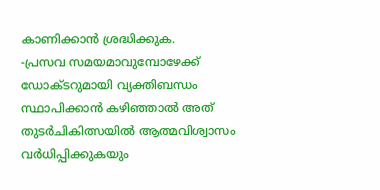കാണിക്കാന്‍ ശ്രദ്ധിക്കുക.
-പ്രസവ സമയമാവുമ്പോഴേക്ക്‌ ഡോക്ടറുമായി വ്യക്തിബന്ധം സ്ഥാപിക്കാന്‍ കഴിഞ്ഞാല്‍ അത്‌ തുടര്‍ചികിത്സയില്‍ ആത്മവിശ്വാസം വര്‍ധിപ്പിക്കുകയും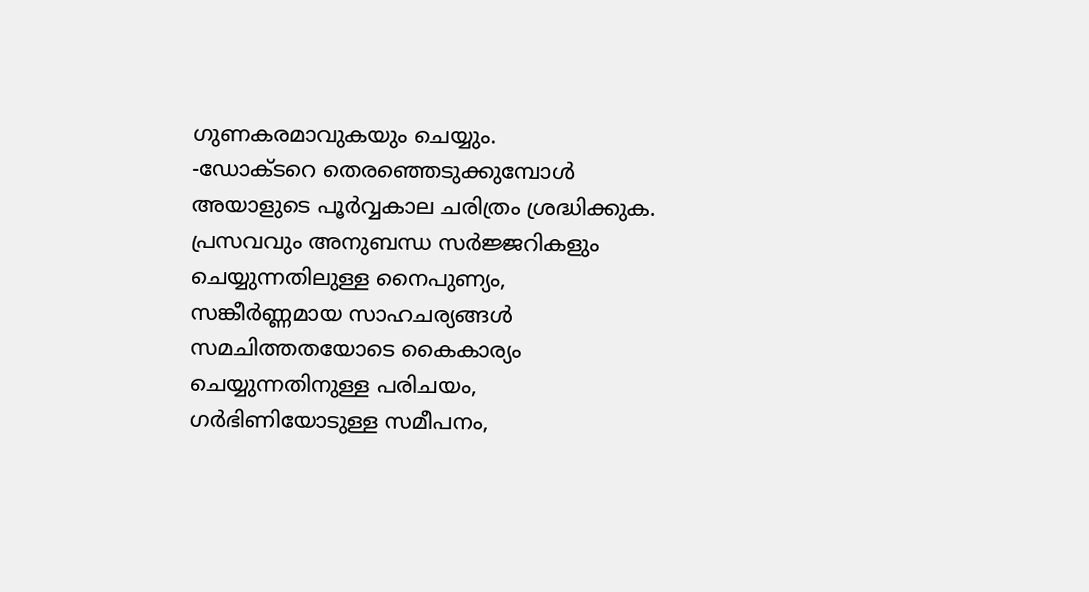ഗുണകരമാവുകയും ചെയ്യും.
-ഡോക്ടറെ തെരഞ്ഞെടുക്കുമ്പോള്‍ അയാളുടെ പൂര്‍വ്വകാല ചരിത്രം ശ്രദ്ധിക്കുക. പ്രസവവും അനുബന്ധ സര്‍ജ്ജറികളും ചെയ്യുന്നതിലുള്ള നൈപുണ്യം, സങ്കീര്‍ണ്ണമായ സാഹചര്യങ്ങള്‍ സമചിത്തതയോടെ കൈകാര്യം ചെയ്യുന്നതിനുള്ള പരിചയം, ഗര്‍ഭിണിയോടുള്ള സമീപനം,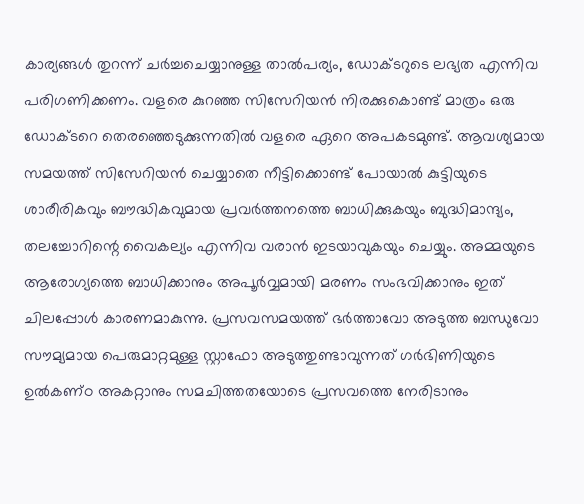കാര്യങ്ങള്‍ തുറന്ന്‌ ചര്‍ച്ചചെയ്യാനുള്ള താല്‍പര്യം, ഡോക്ടറുടെ ലഭ്യത എന്നിവ പരിഗണിക്കണം. വളരെ കുറഞ്ഞ സിസേറിയന്‍ നിരക്കുകൊണ്ട്‌ മാത്രം ഒരു ഡോക്ടറെ തെരഞ്ഞെടുക്കുന്നതില്‍ വളരെ ഏറെ അപകടമുണ്ട്‌. ആവശ്യമായ സമയത്ത്‌ സിസേറിയന്‍ ചെയ്യാതെ നീട്ടിക്കൊണ്ട്‌ പോയാല്‍ കുട്ടിയുടെ ശാരീരികവും ബൗദ്ധികവുമായ പ്രവര്‍ത്തനത്തെ ബാധിക്കുകയും ബുദ്ധിമാന്ദ്യം, തലച്ചോറിന്റെ വൈകല്യം എന്നിവ വരാന്‍ ഇടയാവുകയും ചെയ്യും. അമ്മയുടെ ആരോഗ്യത്തെ ബാധിക്കാനും അപൂര്‍വ്വമായി മരണം സംഭവിക്കാനും ഇത്‌ ചിലപ്പോള്‍ കാരണമാകുന്നു. പ്രസവസമയത്ത്‌ ഭര്‍ത്താവോ അടുത്ത ബന്ധുവോ സൗമ്യമായ പെരുമാറ്റമുള്ള സ്റ്റാഫോ അടുത്തുണ്ടാവുന്നത്‌ ഗര്‍ഭിണിയുടെ ഉല്‍കണ്‌ഠ അകറ്റാനും സമചിത്തതയോടെ പ്രസവത്തെ നേരിടാനും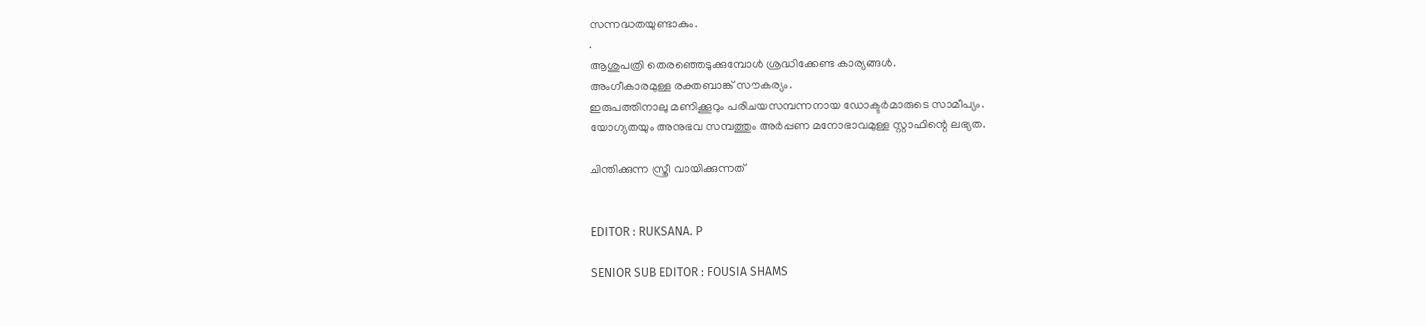സന്നദ്ധതയുണ്ടാകും.
.
ആശുപത്രി തെരഞ്ഞെടുക്കുമ്പോള്‍ ശ്രദ്ധിക്കേണ്ട കാര്യങ്ങള്‍.
അംഗീകാരമുള്ള രക്തബാങ്ക്‌ സൗകര്യം.
ഇരുപത്തിനാലു മണിക്കൂറും പരിചയസമ്പന്നനായ ഡോക്ടര്‍മാരുടെ സാമീപ്യം.
യോഗ്യതയും അനുഭവ സമ്പത്തും അര്‍പ്പണ മനോഭാവമുള്ള സ്റ്റാഫിന്റെ ലഭ്യത.

ചിന്തിക്കുന്ന സ്ത്രീ വായിക്കുന്നത്


EDITOR : RUKSANA. P

SENIOR SUB EDITOR : FOUSIA SHAMS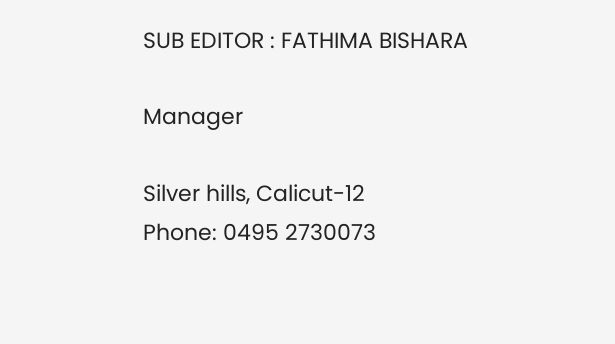SUB EDITOR : FATHIMA BISHARA

Manager

Silver hills, Calicut-12
Phone: 0495 2730073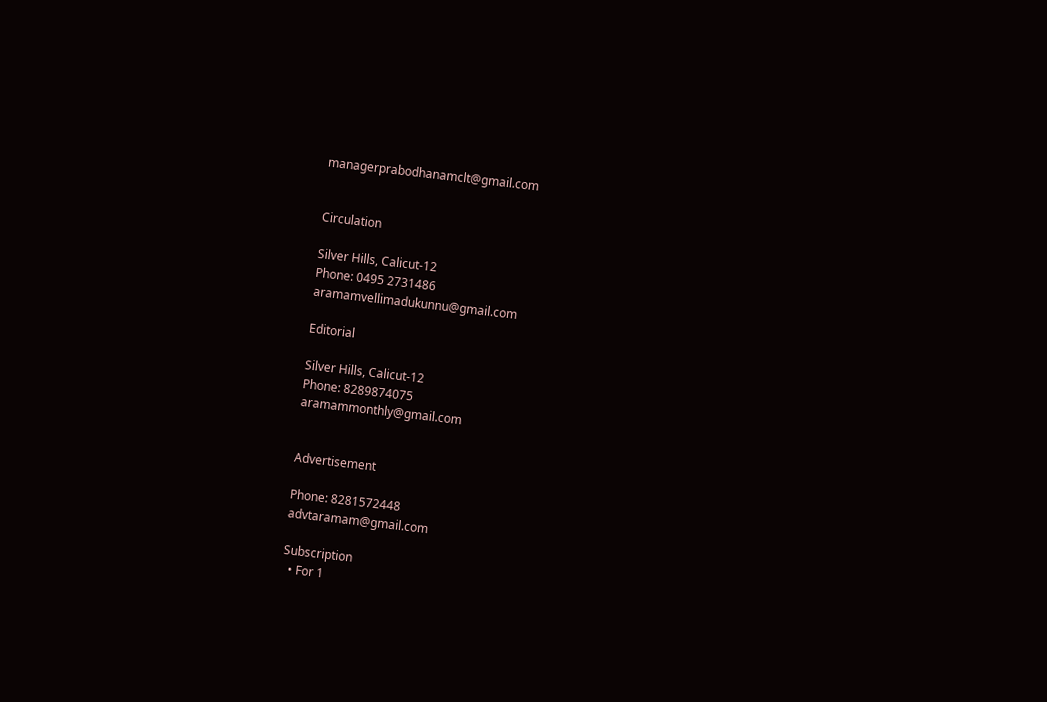managerprabodhanamclt@gmail.com


Circulation

Silver Hills, Calicut-12
Phone: 0495 2731486
aramamvellimadukunnu@gmail.com

Editorial

Silver Hills, Calicut-12
Phone: 8289874075
aramammonthly@gmail.com


Advertisement

Phone: 8281572448
advtaramam@gmail.com

Subscription
  • For 1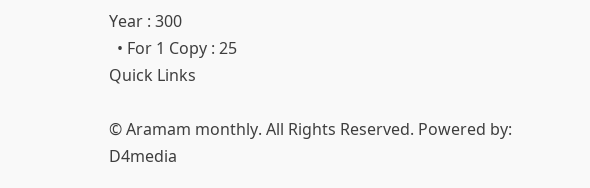Year : 300
  • For 1 Copy : 25
Quick Links

© Aramam monthly. All Rights Reserved. Powered by: D4media